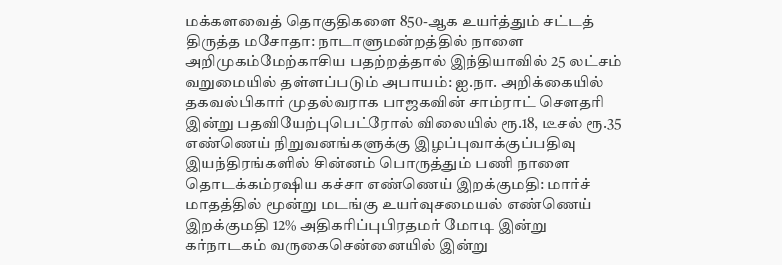மக்களவைத் தொகுதிகளை 850-ஆக உயர்த்தும் சட்டத் திருத்த மசோதா: நாடாளுமன்றத்தில் நாளை அறிமுகம்மேற்காசிய பதற்றத்தால் இந்தியாவில் 25 லட்சம் வறுமையில் தள்ளப்படும் அபாயம்: ஐ.நா. அறிக்கையில் தகவல்பிகார் முதல்வராக பாஜகவின் சாம்ராட் செளதரி இன்று பதவியேற்புபெட்ரோல் விலையில் ரூ.18, டீசல் ரூ.35 எண்ணெய் நிறுவனங்களுக்கு இழப்புவாக்குப்பதிவு இயந்திரங்களில் சின்னம் பொருத்தும் பணி நாளை தொடக்கம்ரஷிய கச்சா எண்ணெய் இறக்குமதி: மார்ச் மாதத்தில் மூன்று மடங்கு உயர்வுசமையல் எண்ணெய் இறக்குமதி 12% அதிகரிப்புபிரதமர் மோடி இன்று கர்நாடகம் வருகைசென்னையில் இன்று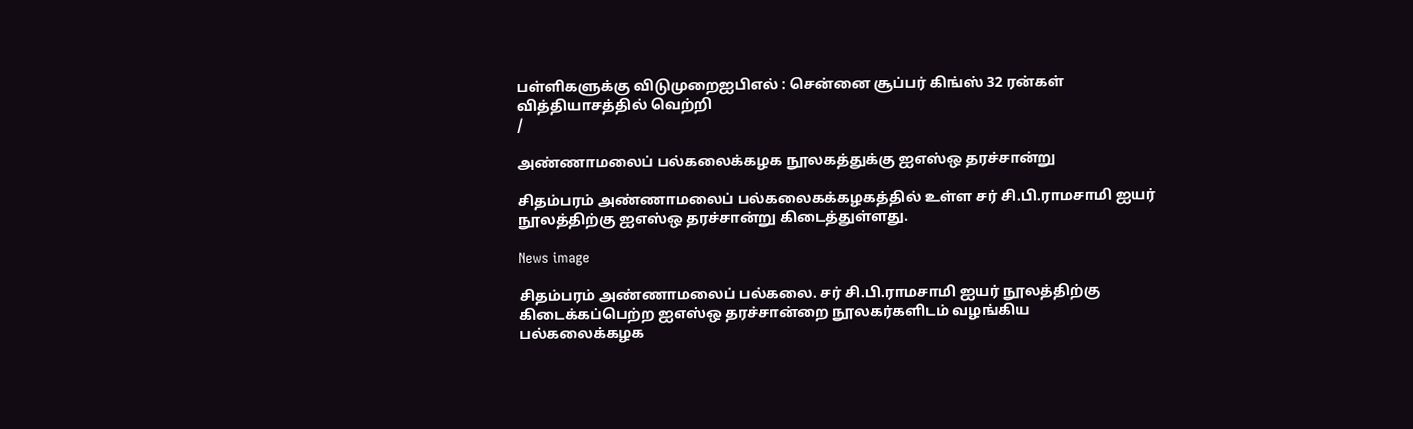பள்ளிகளுக்கு விடுமுறைஐபிஎல் : சென்னை சூப்பர் கிங்ஸ் 32 ரன்கள் வித்தியாசத்தில் வெற்றி
/

அண்ணாமலைப் பல்கலைக்கழக நூலகத்துக்கு ஐஎஸ்ஒ தரச்சான்று

சிதம்பரம் அண்ணாமலைப் பல்கலைகக்கழகத்தில் உள்ள சர் சி.பி.ராமசாமி ஐயர் நூலத்திற்கு ஐஎஸ்ஒ தரச்சான்று கிடைத்துள்ளது.

News image

சிதம்பரம் அண்ணாமலைப் பல்கலை. சர் சி.பி.ராமசாமி ஐயர் நூலத்திற்கு கிடைக்கப்பெற்ற ஐஎஸ்ஒ தரச்சான்றை நூலகர்களிடம் வழங்கிய பல்கலைக்கழக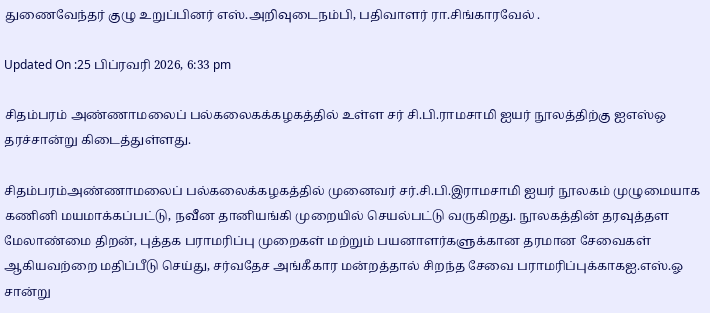துணைவேந்தர் குழு உறுப்பினர் எஸ்.அறிவுடைநம்பி, பதிவாளர் ரா.சிங்காரவேல் .

Updated On :25 பிப்ரவரி 2026, 6:33 pm

சிதம்பரம் அண்ணாமலைப் பல்கலைகக்கழகத்தில் உள்ள சர் சி.பி.ராமசாமி ஐயர் நூலத்திற்கு ஐஎஸ்ஒ தரச்சான்று கிடைத்துள்ளது.

சிதம்பரம்அண்ணாமலைப் பல்கலைக்கழகத்தில் முனைவர் சர்.சி.பி.இராமசாமி ஐயர் நூலகம் முழுமையாக கணினி மயமாக்கப்பட்டு, நவீன தானியங்கி முறையில் செயல்பட்டு வருகிறது. நூலகத்தின் தரவுத்தள மேலாண்மை திறன், புத்தக பராமரிப்பு முறைகள் மற்றும் பயனாளர்களுக்கான தரமான சேவைகள் ஆகியவற்றை மதிப்பீடு செய்து, சர்வதேச அங்கீகார மன்றத்தால் சிறந்த சேவை பராமரிப்புக்காகஐ.எஸ்.ஓ சான்று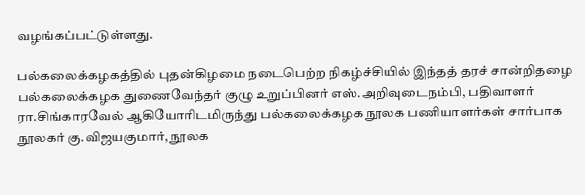வழங்கப்பட்டுள்ளது.

பல்கலைக்கழகத்தில் புதன்கிழமை நடைபெற்ற நிகழ்ச்சியில் இந்தத் தரச் சான்றிதழை பல்கலைக்கழக துணைவேந்தர் குழு உறுப்பினர் எஸ்.அறிவுடைநம்பி, பதிவாளர் ரா.சிங்காரவேல் ஆகியோரிடமிருந்து பல்கலைக்கழக நூலக பணியாளர்கள் சார்பாக நூலகர் கு.விஜயகுமார், நூலக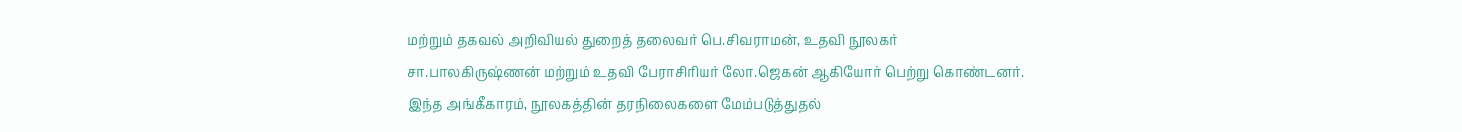மற்றும் தகவல் அறிவியல் துறைத் தலைவர் பெ.சிவராமன், உதவி நூலகர் சா.பாலகிருஷ்ணன் மற்றும் உதவி பேராசிரியர் லோ.ஜெகன் ஆகியோர் பெற்று கொண்டனர். இந்த அங்கீகாரம், நூலகத்தின் தரநிலைகளை மேம்படுத்துதல்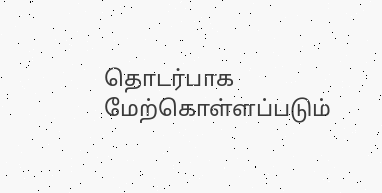தொடர்பாக மேற்கொள்ளப்படும்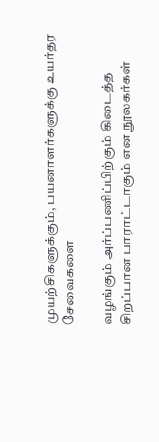முயற்சிகளுக்கும், பயனாளர்களுக்கு உயர்தர சேவைகளை

வழங்கும் அர்ப்பணிப்பிற்கும் கிடைத்த சிறப்பான பாராட்டாகும் என நூலகர்கள்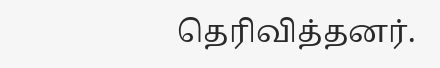தெரிவித்தனர்.